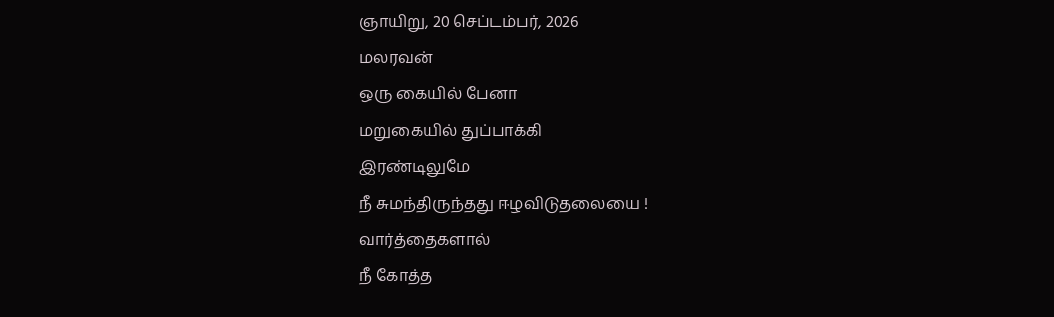ஞாயிறு, 20 செப்டம்பர், 2026
மலரவன்
ஒரு கையில் பேனா
மறுகையில் துப்பாக்கி
இரண்டிலுமே
நீ சுமந்திருந்தது ஈழவிடுதலையை !
வார்த்தைகளால்
நீ கோத்த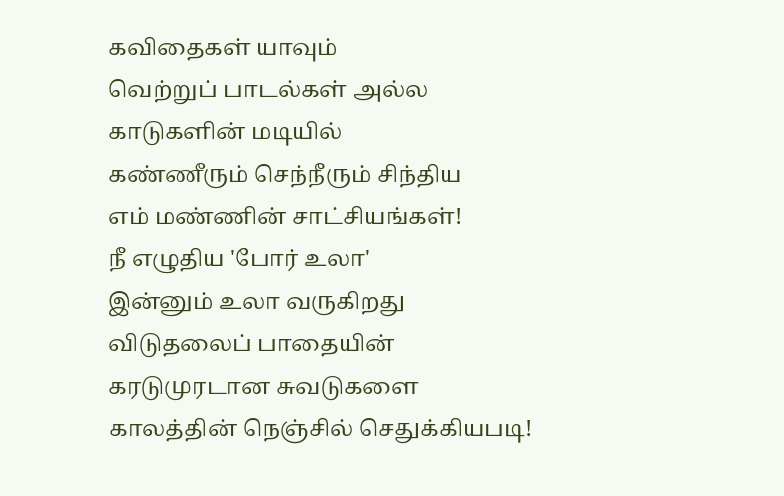கவிதைகள் யாவும்
வெற்றுப் பாடல்கள் அல்ல
காடுகளின் மடியில்
கண்ணீரும் செந்நீரும் சிந்திய
எம் மண்ணின் சாட்சியங்கள்!
நீ எழுதிய 'போர் உலா'
இன்னும் உலா வருகிறது
விடுதலைப் பாதையின்
கரடுமுரடான சுவடுகளை
காலத்தின் நெஞ்சில் செதுக்கியபடி!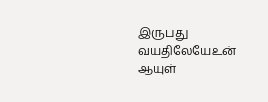இருபது வயதிலேயேஉன் ஆயுள்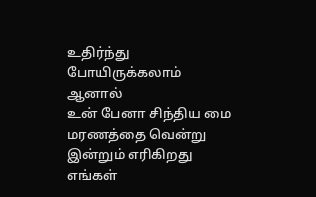உதிர்ந்து போயிருக்கலாம் ஆனால்
உன் பேனா சிந்திய மை
மரணத்தை வென்று
இன்றும் எரிகிறது
எங்கள்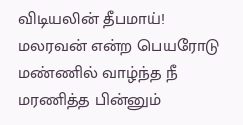விடியலின் தீபமாய்!
மலரவன் என்ற பெயரோடு
மண்ணில் வாழ்ந்த நீ
மரணித்த பின்னும்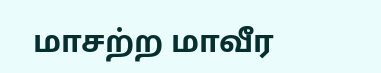மாசற்ற மாவீர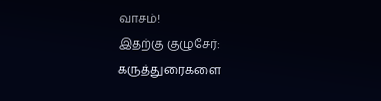வாசம்!
இதற்கு குழுசேர்:
கருத்துரைகளை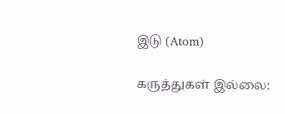இடு (Atom)

கருத்துகள் இல்லை: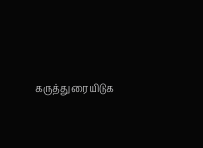கருத்துரையிடுக